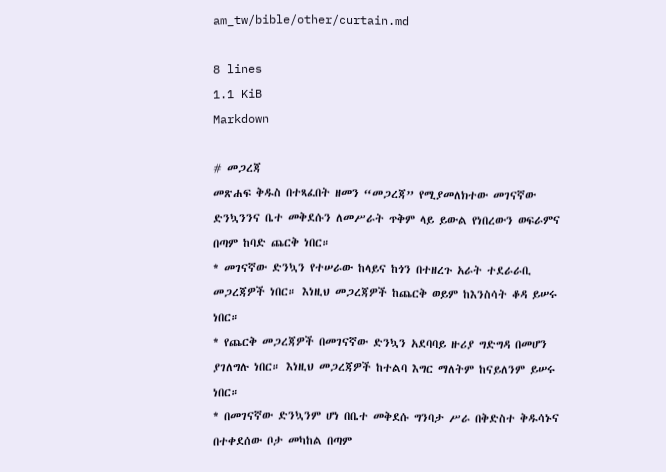am_tw/bible/other/curtain.md

8 lines
1.1 KiB
Markdown

# መጋረጃ
መጽሐፍ ቅዱስ በተጻፈበት ዘመን “መጋረጃ” የሚያመለክተው መገናኛው ድንኳንንና ቤተ መቅደሱን ለመሥራት ጥቅም ላይ ይውል የነበረውን ወፍራምና በጣም ከባድ ጨርቅ ነበር።
* መገናኛው ድንኳን የተሠራው ከላይና ከጎን በተዘረጉ አራት ተደራራቢ መጋረጃዎች ነበር። እነዚህ መጋረጃዎች ከጨርቅ ወይም ከእንስሳት ቆዳ ይሠሩ ነበር።
* የጨርቅ መጋረጃዎች በመገናኛው ድንኳን አደባባይ ዙሪያ ግድግዳ በመሆን ያገለግሉ ነበር። እነዚህ መጋረጃዎች ከተልባ እግር ማለትም ከናይለንም ይሠሩ ነበር።
* በመገናኛው ድንኳንም ሆነ በቤተ መቅደሱ ግንባታ ሥራ በቅድስተ ቅዱሳኑና በተቀደሰው ቦታ መካከል በጣም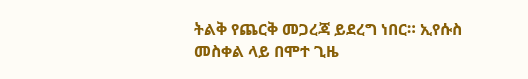ትልቅ የጨርቅ መጋረጃ ይደረግ ነበር። ኢየሱስ መስቀል ላይ በሞተ ጊዜ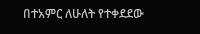በተአምር ለሁለት የተቀደደው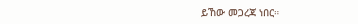ይኸው መጋረጃ ነበር።